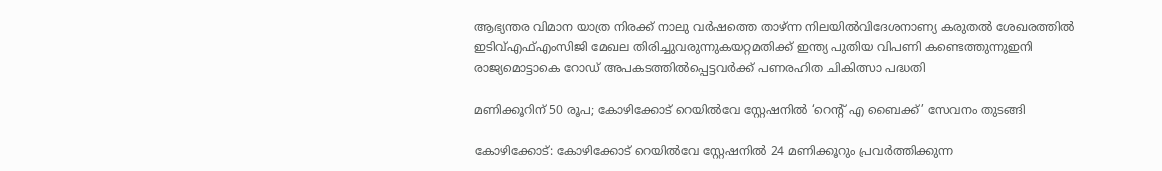ആഭ്യന്തര വിമാന യാത്ര നിരക്ക് നാലു വർഷത്തെ താഴ്ന്ന നിലയിൽവിദേശനാണ്യ കരുതല്‍ ശേഖരത്തില്‍ ഇടിവ്എഫ്എംസിജി മേഖല തിരിച്ചുവരുന്നുകയറ്റമതിക്ക് ഇന്ത്യ പുതിയ വിപണി കണ്ടെത്തുന്നുഇനി രാജ്യമൊട്ടാകെ റോഡ് അപകടത്തില്‍പ്പെട്ടവര്‍ക്ക് പണരഹിത ചികിത്സാ പദ്ധതി

മണിക്കൂറിന് 50 രൂപ; കോഴിക്കോട് റെയിൽവേ സ്റ്റേഷനിൽ ‘റെന്റ് എ ബൈക്ക്’ സേവനം തുടങ്ങി

കോഴിക്കോട്: കോഴിക്കോട് റെയിൽവേ സ്റ്റേഷനിൽ 24 മണിക്കൂറും പ്രവർത്തിക്കുന്ന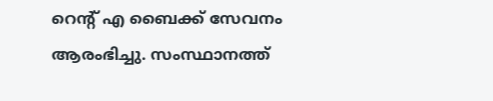റെന്റ് എ ബൈക്ക് സേവനം ആരംഭിച്ചു. സംസ്ഥാനത്ത്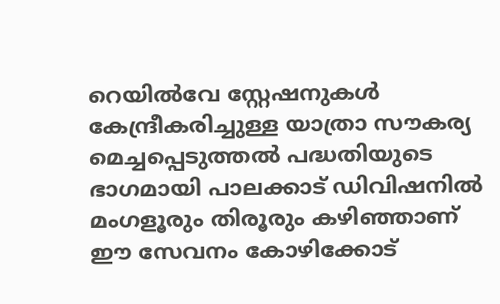റെയിൽവേ സ്റ്റേഷനുകൾ കേന്ദ്രീകരിച്ചുള്ള യാത്രാ സൗകര്യ മെച്ചപ്പെടുത്തൽ പദ്ധതിയുടെ ഭാഗമായി പാലക്കാട് ഡിവിഷനിൽ മംഗളൂരും തിരൂരും കഴിഞ്ഞാണ് ഈ സേവനം കോഴിക്കോട്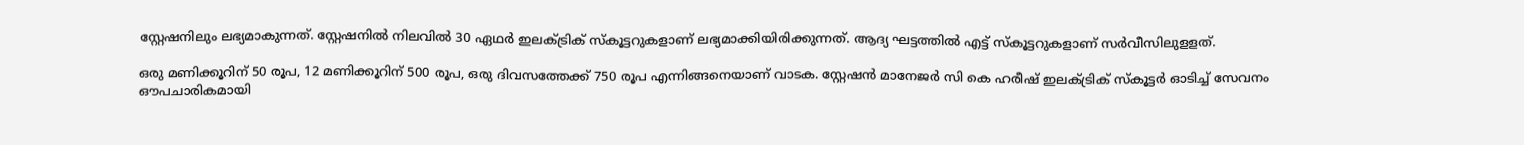സ്റ്റേഷനിലും ലഭ്യമാകുന്നത്. സ്റ്റേഷനിൽ നിലവിൽ 30 ഏഥർ ഇലക്ട്രിക് സ്കൂട്ടറുകളാണ് ലഭ്യമാക്കിയിരിക്കുന്നത്. ആദ്യ ഘട്ടത്തിൽ എട്ട് സ്കൂട്ടറുകളാണ് സർവീസിലുളളത്.

ഒരു മണിക്കൂറിന് 50 രൂപ, 12 മണിക്കൂറിന് 500 രൂപ, ഒരു ദിവസത്തേക്ക് 750 രൂപ എന്നിങ്ങനെയാണ് വാടക. സ്റ്റേഷൻ മാനേജർ സി കെ ഹരീഷ് ഇലക്ട്രിക് സ്കൂട്ടർ ഓടിച്ച് സേവനം ഔപചാരികമായി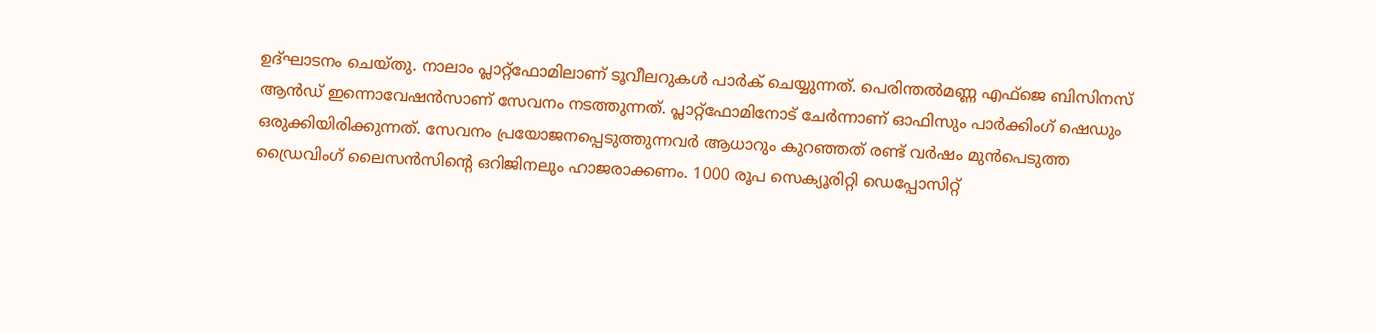ഉദ്ഘാടനം ചെയ്തു. നാലാം പ്ലാറ്റ്‌ഫോമിലാണ് ടൂവീലറുകൾ പാർക് ചെയ്യുന്നത്. പെരിന്തൽമണ്ണ എഫ്ജെ ബിസിനസ് ആൻഡ് ഇന്നൊവേഷൻസാണ് സേവനം നടത്തുന്നത്. പ്ലാറ്റ്‌ഫോമിനോട് ചേർന്നാണ് ഓഫിസും പാർക്കിംഗ് ഷെഡും ഒരുക്കിയിരിക്കുന്നത്. സേവനം പ്രയോജനപ്പെടുത്തുന്നവർ ആധാറും കുറഞ്ഞത് രണ്ട് വർഷം മുൻപെടുത്ത ഡ്രൈവിംഗ് ലൈസൻസിന്റെ ഒറിജിനലും ഹാജരാക്കണം. 1000 രൂപ സെക്യൂരിറ്റി ഡെപ്പോസിറ്റ്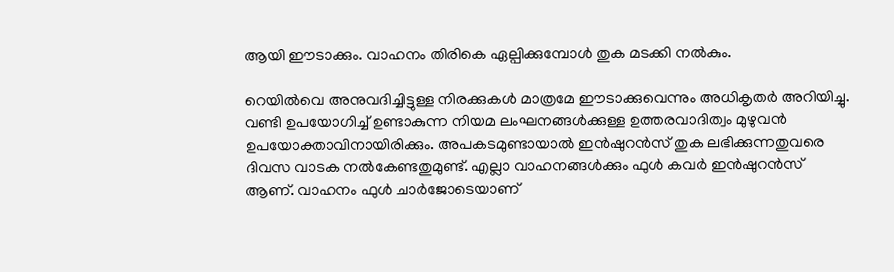ആയി ഈടാക്കും. വാഹനം തിരികെ ഏല്പിക്കുമ്പോൾ തുക മടക്കി നൽകും.

റെയിൽവെ അനുവദിച്ചിട്ടുള്ള നിരക്കുകൾ മാത്രമേ ഈടാക്കുവെന്നും അധികൃതർ അറിയിച്ചു. വണ്ടി ഉപയോഗിച്ച് ഉണ്ടാകുന്ന നിയമ ലംഘനങ്ങൾക്കുള്ള ഉത്തരവാദിത്വം മുഴുവൻ ഉപയോക്താവിനായിരിക്കും. അപകടമുണ്ടായാൽ ഇൻഷുറൻസ് തുക ലഭിക്കുന്നതുവരെ ദിവസ വാടക നൽകേണ്ടതുമുണ്ട്. എല്ലാ വാഹനങ്ങൾക്കും ഫുൾ കവർ ഇൻഷുറൻസ് ആണ്. വാഹനം ഫുൾ ചാർജോടെയാണ്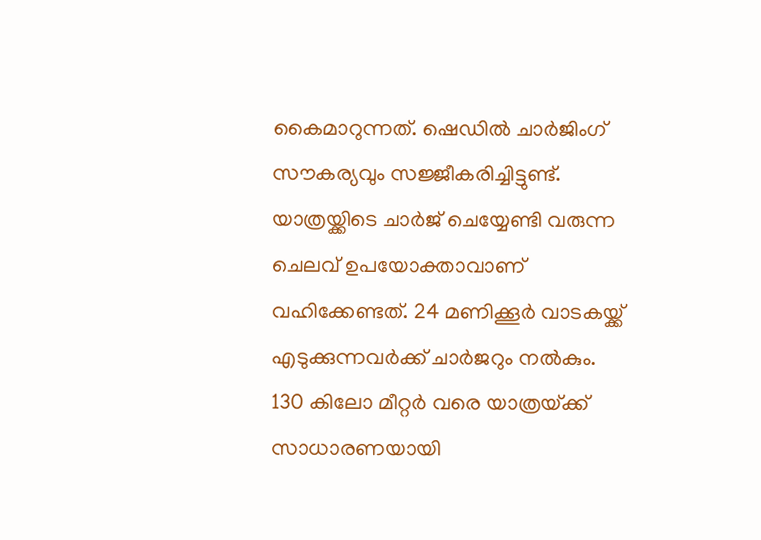കൈമാറുന്നത്. ഷെഡിൽ ചാർജിംഗ് സൗകര്യവും സജ്ജീകരിച്ചിട്ടുണ്ട്. യാത്രയ്ക്കിടെ ചാർജ് ചെയ്യേണ്ടി വരുന്ന ചെലവ് ഉപയോക്താവാണ് വഹിക്കേണ്ടത്. 24 മണിക്കൂർ വാടകയ്ക്ക് എടുക്കുന്നവർക്ക് ചാർജറും നൽകും. 130 കിലോ മീറ്റർ വരെ യാത്രയ്‌ക്ക് സാധാരണയായി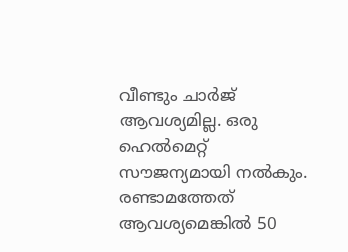വീണ്ടും ചാർജ് ആവശ്യമില്ല. ഒരു ഹെൽമെറ്റ് സൗജന്യമായി നൽകും. രണ്ടാമത്തേത് ആവശ്യമെങ്കിൽ 50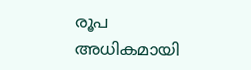രൂപ അധികമായി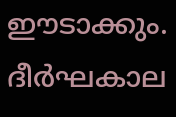ഈടാക്കും. ദീർഘകാല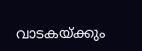വാടകയ്ക്കും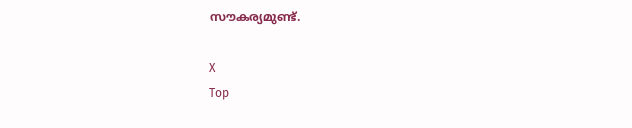സൗകര്യമുണ്ട്.

X
Top